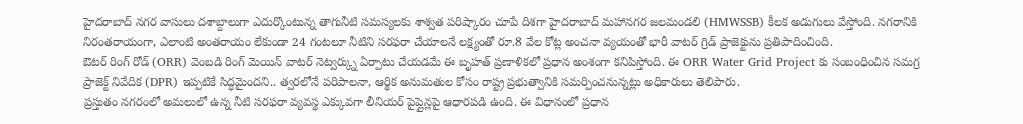హైదరాబాద్ నగర వాసులు దశాబ్దాలుగా ఎదుర్కొంటున్న తాగునీటి సమస్యలకు శాశ్వత పరిష్కారం చూపే దిశగా హైదరాబాద్ మహానగర జలమండలి (HMWSSB) కీలక అడుగులు వేస్తోంది. నగరానికి నిరంతరాయంగా, ఎలాంటి అంతరాయం లేకుండా 24 గంటలూ నీటిని సరఫరా చేయాలనే లక్ష్యంతో రూ.8 వేల కోట్ల అంచనా వ్యయంతో భారీ వాటర్ గ్రిడ్ ప్రాజెక్టును ప్రతిపాదించింది.
ఔటర్ రింగ్ రోడ్ (ORR) వెంబడి రింగ్ మెయిన్ వాటర్ నెట్వర్క్ను ఏర్పాటు చేయడమే ఈ బృహత్ ప్రణాళికలో ప్రధాన అంశంగా కనిపిస్తోంది. ఈ ORR Water Grid Project కు సంబంధించిన సమగ్ర ప్రాజెక్ట్ నివేదిక (DPR) ఇప్పటికే సిద్ధమైందని.. త్వరలోనే పరిపాలనా, ఆర్థిక అనుమతుల కోసం రాష్ట్ర ప్రభుత్వానికి సమర్పించనున్నట్లు అధికారులు తెలిపారు.
ప్రస్తుతం నగరంలో అమలులో ఉన్న నీటి సరఫరా వ్యవస్థ ఎక్కువగా లీనియర్ పైప్లైన్లపై ఆధారపడి ఉంది. ఈ విధానంలో ప్రధాన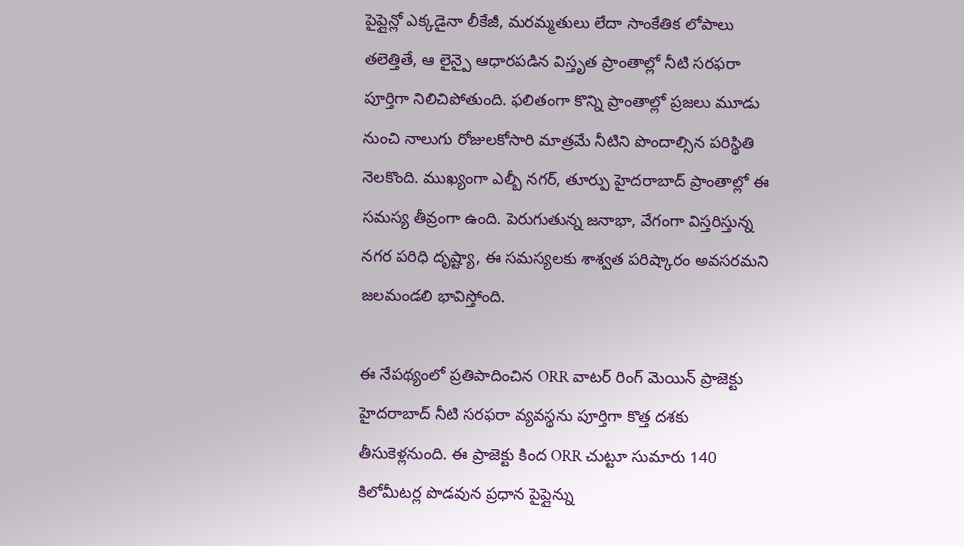పైప్లైన్లో ఎక్కడైనా లీకేజీ, మరమ్మతులు లేదా సాంకేతిక లోపాలు తలెత్తితే, ఆ లైన్పై ఆధారపడిన విస్తృత ప్రాంతాల్లో నీటి సరఫరా పూర్తిగా నిలిచిపోతుంది. ఫలితంగా కొన్ని ప్రాంతాల్లో ప్రజలు మూడు నుంచి నాలుగు రోజులకోసారి మాత్రమే నీటిని పొందాల్సిన పరిస్థితి నెలకొంది. ముఖ్యంగా ఎల్బీ నగర్, తూర్పు హైదరాబాద్ ప్రాంతాల్లో ఈ సమస్య తీవ్రంగా ఉంది. పెరుగుతున్న జనాభా, వేగంగా విస్తరిస్తున్న నగర పరిధి దృష్ట్యా, ఈ సమస్యలకు శాశ్వత పరిష్కారం అవసరమని జలమండలి భావిస్తోంది.

ఈ నేపథ్యంలో ప్రతిపాదించిన ORR వాటర్ రింగ్ మెయిన్ ప్రాజెక్టు హైదరాబాద్ నీటి సరఫరా వ్యవస్థను పూర్తిగా కొత్త దశకు తీసుకెళ్లనుంది. ఈ ప్రాజెక్టు కింద ORR చుట్టూ సుమారు 140 కిలోమీటర్ల పొడవున ప్రధాన పైప్లైన్ను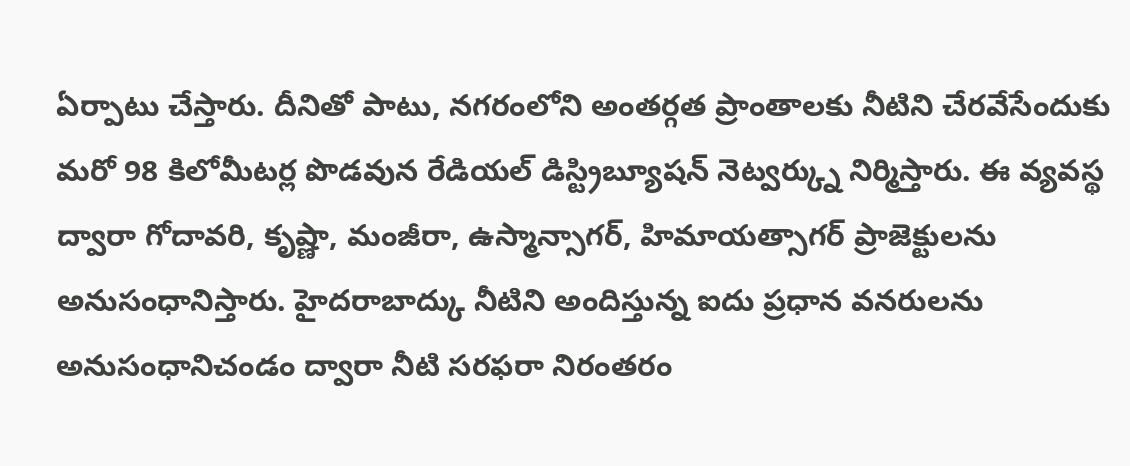ఏర్పాటు చేస్తారు. దీనితో పాటు, నగరంలోని అంతర్గత ప్రాంతాలకు నీటిని చేరవేసేందుకు మరో 98 కిలోమీటర్ల పొడవున రేడియల్ డిస్ట్రిబ్యూషన్ నెట్వర్క్ను నిర్మిస్తారు. ఈ వ్యవస్థ ద్వారా గోదావరి, కృష్ణా, మంజీరా, ఉస్మాన్సాగర్, హిమాయత్సాగర్ ప్రాజెక్టులను అనుసంధానిస్తారు. హైదరాబాద్కు నీటిని అందిస్తున్న ఐదు ప్రధాన వనరులను అనుసంధానిచండం ద్వారా నీటి సరఫరా నిరంతరం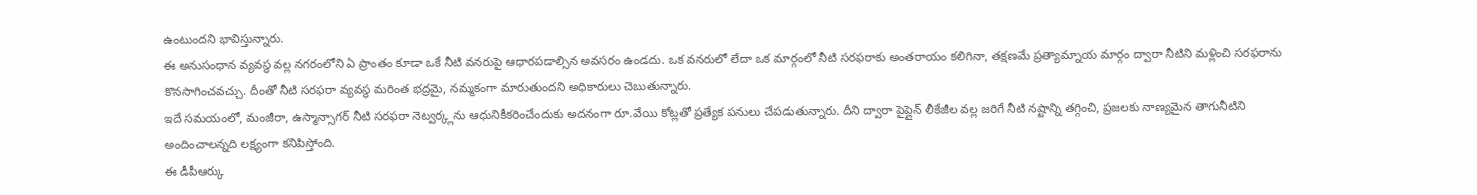ఉంటుందని భావిస్తున్నారు.
ఈ అనుసంధాన వ్యవస్థ వల్ల నగరంలోని ఏ ప్రాంతం కూడా ఒకే నీటి వనరుపై ఆధారపడాల్సిన అవసరం ఉండదు. ఒక వనరులో లేదా ఒక మార్గంలో నీటి సరఫరాకు అంతరాయం కలిగినా, తక్షణమే ప్రత్యామ్నాయ మార్గం ద్వారా నీటిని మళ్లించి సరఫరాను కొనసాగించవచ్చు. దీంతో నీటి సరఫరా వ్యవస్థ మరింత భద్రమై, నమ్మకంగా మారుతుందని అధికారులు చెబుతున్నారు.
ఇదే సమయంలో, మంజీరా, ఉస్మాన్సాగర్ నీటి సరఫరా నెట్వర్క్లను ఆధునికీకరించేందుకు అదనంగా రూ.వేయి కోట్లతో ప్రత్యేక పనులు చేపడుతున్నారు. దీని ద్వారా పైప్లైన్ లీకేజీల వల్ల జరిగే నీటి నష్టాన్ని తగ్గించి, ప్రజలకు నాణ్యమైన తాగునీటిని అందించాలన్నది లక్ష్యంగా కనిపిస్తోంది.
ఈ డీపీఆర్కు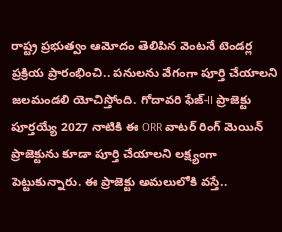రాష్ట్ర ప్రభుత్వం ఆమోదం తెలిపిన వెంటనే టెండర్ల ప్రక్రియ ప్రారంభించి.. పనులను వేగంగా పూర్తి చేయాలని జలమండలి యోచిస్తోంది. గోదావరి ఫేజ్-II ప్రాజెక్టు పూర్తయ్యే 2027 నాటికి ఈ ORR వాటర్ రింగ్ మెయిన్ ప్రాజెక్టును కూడా పూర్తి చేయాలని లక్ష్యంగా పెట్టుకున్నారు. ఈ ప్రాజెక్టు అమలులోకి వస్తే..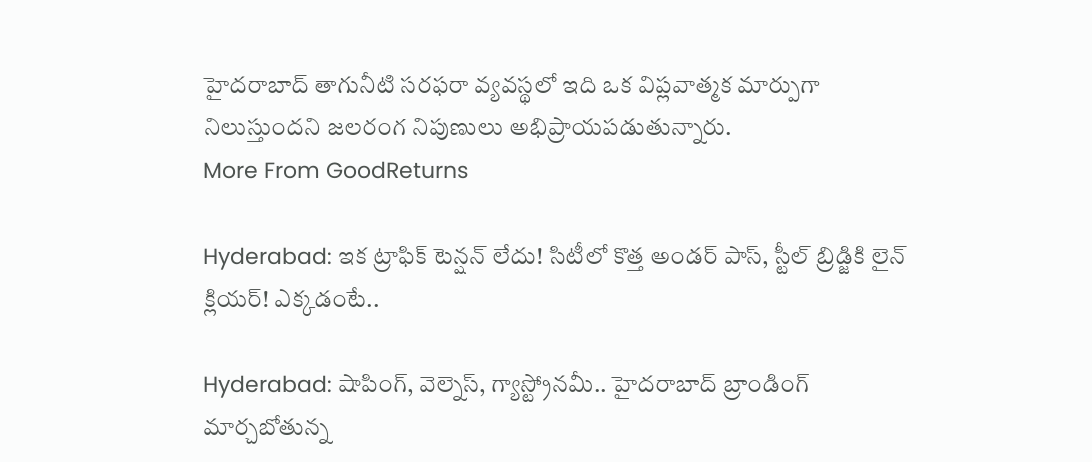హైదరాబాద్ తాగునీటి సరఫరా వ్యవస్థలో ఇది ఒక విప్లవాత్మక మార్పుగా నిలుస్తుందని జలరంగ నిపుణులు అభిప్రాయపడుతున్నారు.
More From GoodReturns

Hyderabad: ఇక ట్రాఫిక్ టెన్షన్ లేదు! సిటీలో కొత్త అండర్ పాస్, స్టీల్ బ్రిడ్జికి లైన్ క్లియర్! ఎక్కడంటే..

Hyderabad: షాపింగ్, వెల్నెస్, గ్యాస్ట్రోనమీ.. హైదరాబాద్ బ్రాండింగ్ మార్చబోతున్న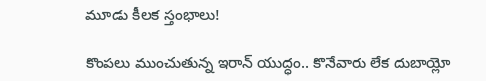మూడు కీలక స్తంభాలు!

కొంపలు ముంచుతున్న ఇరాన్ యుద్ధం.. కొనేవారు లేక దుబాయ్లో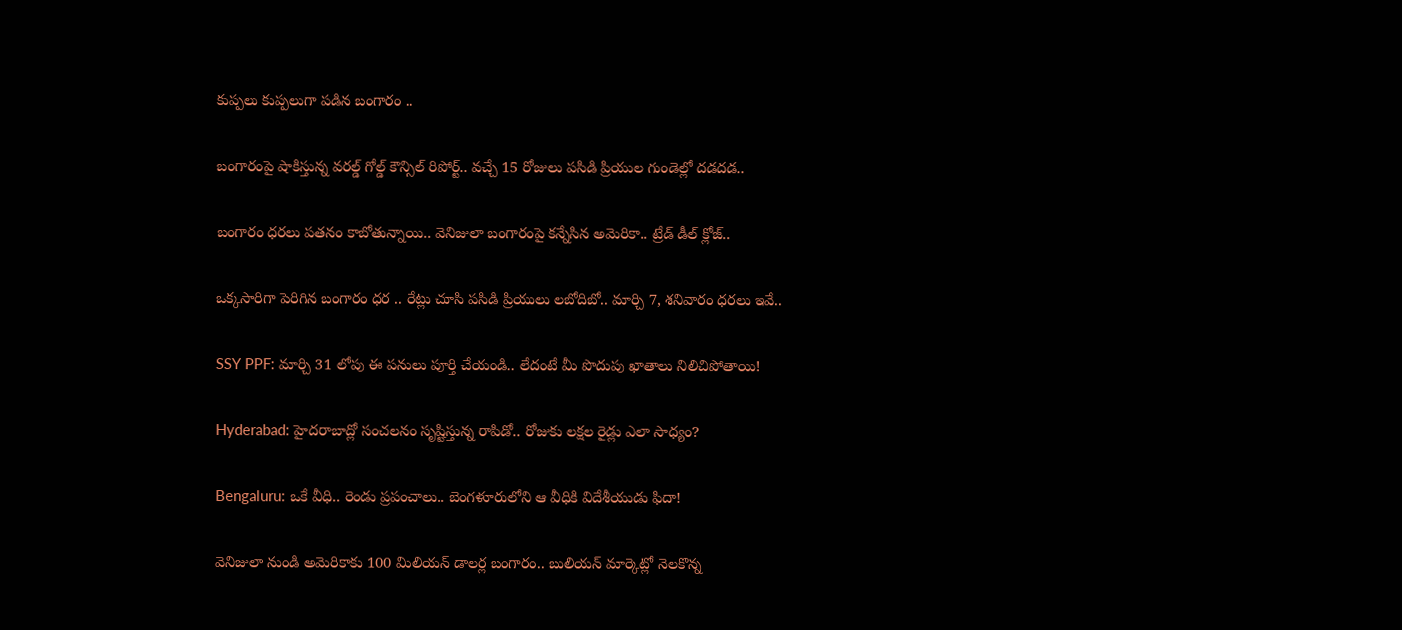కుప్పలు కుప్పలుగా పడిన బంగారం ..

బంగారంపై షాకిస్తున్న వరల్డ్ గోల్డ్ కౌన్సిల్ రిపోర్ట్.. వచ్చే 15 రోజులు పసిడి ప్రియుల గుండెల్లో దడదడ..

బంగారం ధరలు పతనం కాబోతున్నాయి.. వెనిజులా బంగారంపై కన్నేసిన అమెరికా.. ట్రేడ్ డీల్ క్లోజ్..

ఒక్కసారిగా పెరిగిన బంగారం ధర .. రేట్లు చూసి పసిడి ప్రియులు లబోదిబో.. మార్చి 7, శనివారం ధరలు ఇవే..

SSY PPF: మార్చి 31 లోపు ఈ పనులు పూర్తి చేయండి.. లేదంటే మీ పొదుపు ఖాతాలు నిలిచిపోతాయి!

Hyderabad: హైదరాబాద్లో సంచలనం సృష్టిస్తున్న రాపిడో.. రోజుకు లక్షల రైడ్లు ఎలా సాధ్యం?

Bengaluru: ఒకే వీధి.. రెండు ప్రపంచాలు.. బెంగళూరులోని ఆ వీధికి విదేశీయుడు ఫిదా!

వెనిజులా నుండి అమెరికాకు 100 మిలియన్ డాలర్ల బంగారం.. బులియన్ మార్కెట్లో నెలకొన్న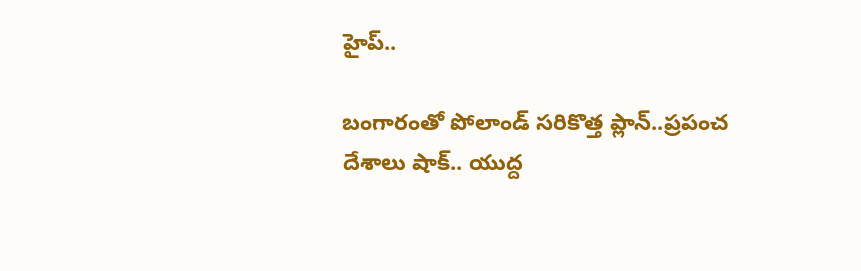హైప్..

బంగారంతో పోలాండ్ సరికొత్త ప్లాన్..ప్రపంచ దేశాలు షాక్.. యుద్ద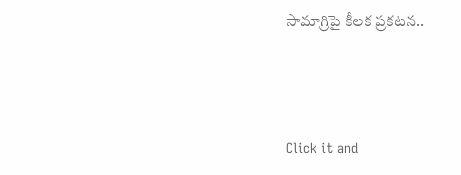సామాగ్రిపై కీలక ప్రకటన..



Click it and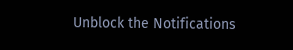Unblock the Notifications